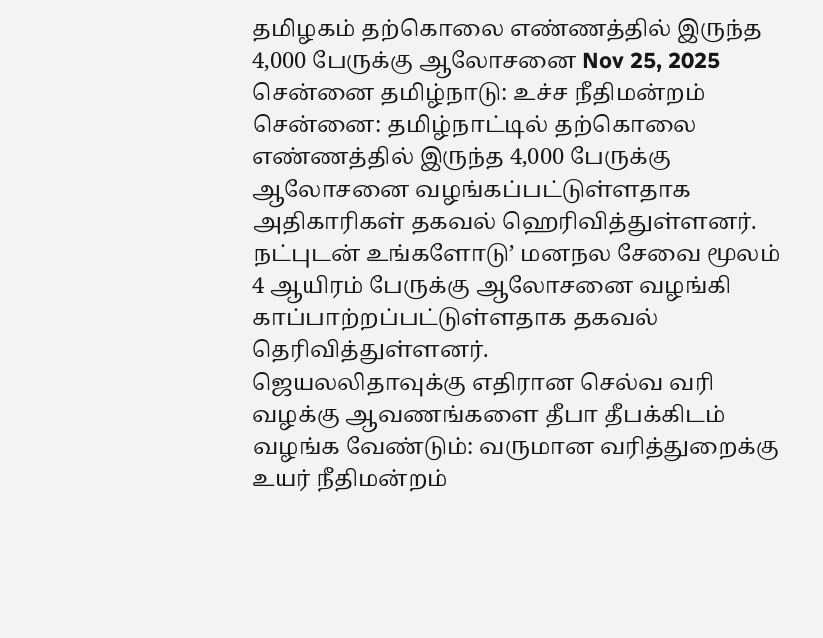தமிழகம் தற்கொலை எண்ணத்தில் இருந்த 4,000 பேருக்கு ஆலோசனை Nov 25, 2025 சென்னை தமிழ்நாடு: உச்ச நீதிமன்றம் சென்னை: தமிழ்நாட்டில் தற்கொலை எண்ணத்தில் இருந்த 4,000 பேருக்கு ஆலோசனை வழங்கப்பட்டுள்ளதாக அதிகாரிகள் தகவல் ஹெரிவித்துள்ளனர். நட்புடன் உங்களோடு’ மனநல சேவை மூலம் 4 ஆயிரம் பேருக்கு ஆலோசனை வழங்கி காப்பாற்றப்பட்டுள்ளதாக தகவல் தெரிவித்துள்ளனர்.
ஜெயலலிதாவுக்கு எதிரான செல்வ வரி வழக்கு ஆவணங்களை தீபா தீபக்கிடம் வழங்க வேண்டும்: வருமான வரித்துறைக்கு உயர் நீதிமன்றம்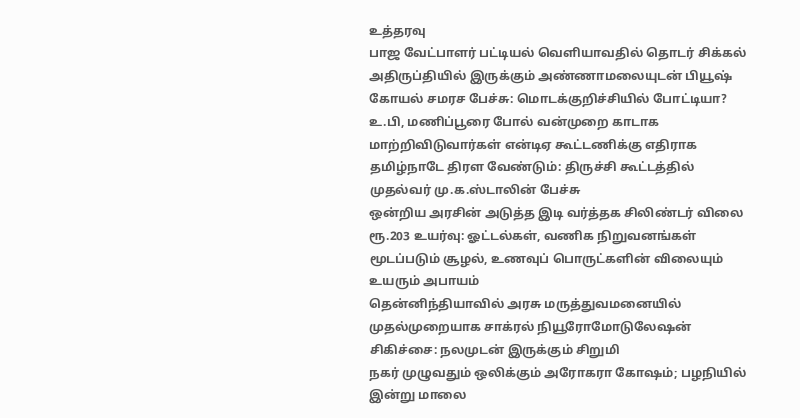உத்தரவு
பாஜ வேட்பாளர் பட்டியல் வெளியாவதில் தொடர் சிக்கல் அதிருப்தியில் இருக்கும் அண்ணாமலையுடன் பியூஷ் கோயல் சமரச பேச்சு: மொடக்குறிச்சியில் போட்டியா?
உ.பி, மணிப்பூரை போல் வன்முறை காடாக மாற்றிவிடுவார்கள் என்டிஏ கூட்டணிக்கு எதிராக தமிழ்நாடே திரள வேண்டும்: திருச்சி கூட்டத்தில் முதல்வர் மு.க.ஸ்டாலின் பேச்சு
ஒன்றிய அரசின் அடுத்த இடி வர்த்தக சிலிண்டர் விலை ரூ.203 உயர்வு: ஓட்டல்கள், வணிக நிறுவனங்கள் மூடப்படும் சூழல், உணவுப் பொருட்களின் விலையும் உயரும் அபாயம்
தென்னிந்தியாவில் அரசு மருத்துவமனையில் முதல்முறையாக சாக்ரல் நியூரோமோடுலேஷன் சிகிச்சை: நலமுடன் இருக்கும் சிறுமி
நகர் முழுவதும் ஒலிக்கும் அரோகரா கோஷம்; பழநியில் இன்று மாலை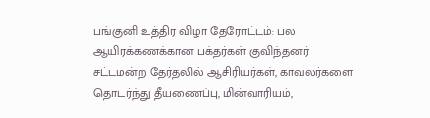பங்குனி உத்திர விழா தேரோட்டம்: பல ஆயிரக்கணக்கான பக்தர்கள் குவிந்தனர்
சட்டமன்ற தேர்தலில் ஆசிரியர்கள், காவலர்களை தொடர்ந்து தீயணைப்பு, மின்வாரியம்,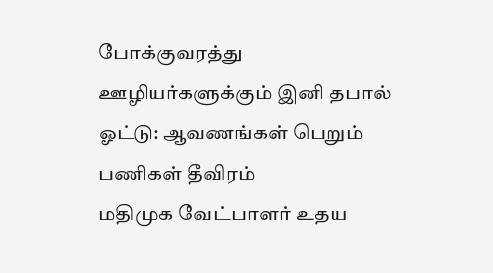போக்குவரத்து ஊழியர்களுக்கும் இனி தபால் ஓட்டு: ஆவணங்கள் பெறும் பணிகள் தீவிரம்
மதிமுக வேட்பாளர் உதய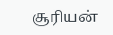சூரியன்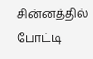சின்னத்தில் போட்டி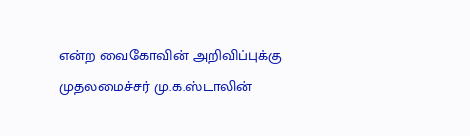என்ற வைகோவின் அறிவிப்புக்கு முதலமைச்சர் மு.க.ஸ்டாலின்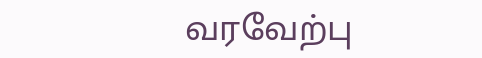வரவேற்பு